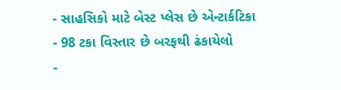- સાહસિકો માટે બેસ્ટ પ્લેસ છે એન્ટાર્કટિકા
- 98 ટકા વિસ્તાર છે બરફથી ઢંકાયેલો
-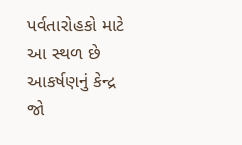પર્વતારોહકો માટે આ સ્થળ છે આકર્ષણનું કેન્દ્ર
જો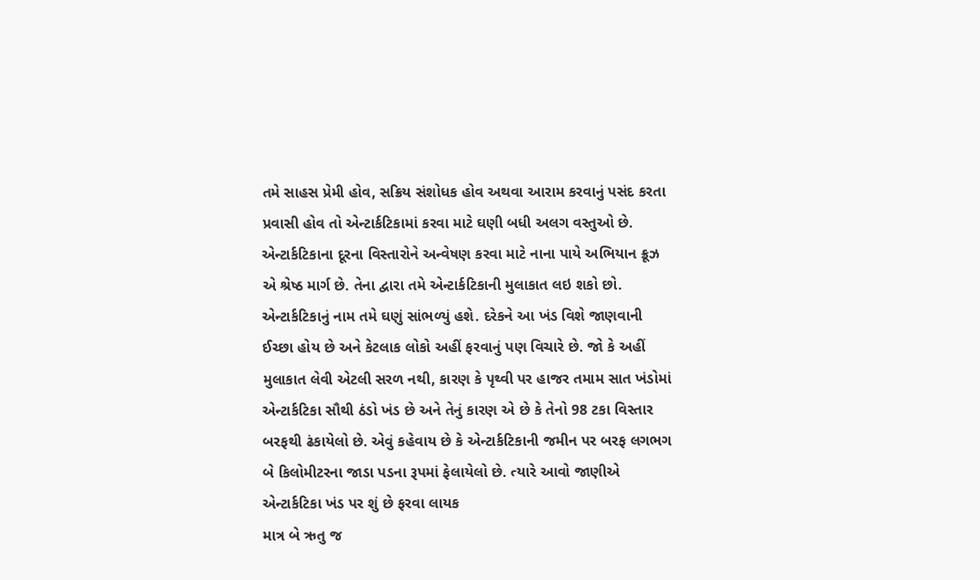તમે સાહસ પ્રેમી હોવ, સક્રિય સંશોધક હોવ અથવા આરામ કરવાનું પસંદ કરતા પ્રવાસી હોવ તો એન્ટાર્કટિકામાં કરવા માટે ઘણી બધી અલગ વસ્તુઓ છે. એન્ટાર્કટિકાના દૂરના વિસ્તારોને અન્વેષણ કરવા માટે નાના પાયે અભિયાન ક્રૂઝ એ શ્રેષ્ઠ માર્ગ છે. તેના દ્વારા તમે એન્ટાર્કટિકાની મુલાકાત લઇ શકો છો.
એન્ટાર્કટિકાનું નામ તમે ઘણું સાંભળ્યું હશે. દરેકને આ ખંડ વિશે જાણવાની ઈચ્છા હોય છે અને કેટલાક લોકો અહીં ફરવાનું પણ વિચારે છે. જો કે અહીં મુલાકાત લેવી એટલી સરળ નથી, કારણ કે પૃથ્વી પર હાજર તમામ સાત ખંડોમાં એન્ટાર્કટિકા સૌથી ઠંડો ખંડ છે અને તેનું કારણ એ છે કે તેનો 98 ટકા વિસ્તાર બરફથી ઢંકાયેલો છે. એવું કહેવાય છે કે એન્ટાર્કટિકાની જમીન પર બરફ લગભગ બે કિલોમીટરના જાડા પડના રૂપમાં ફેલાયેલો છે. ત્યારે આવો જાણીએ એન્ટાર્કટિકા ખંડ પર શું છે ફરવા લાયક
માત્ર બે ઋતુ જ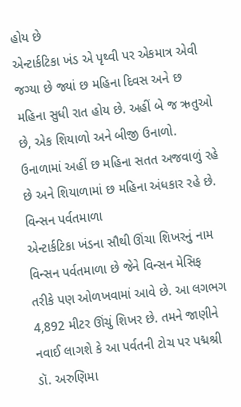હોય છે
એન્ટાર્કટિકા ખંડ એ પૃથ્વી પર એકમાત્ર એવી જગ્યા છે જ્યાં છ મહિના દિવસ અને છ મહિના સુધી રાત હોય છે. અહીં બે જ ઋતુઓ છે, એક શિયાળો અને બીજી ઉનાળો. ઉનાળામાં અહીં છ મહિના સતત અજવાળું રહે છે અને શિયાળામાં છ મહિના અંધકાર રહે છે.
વિન્સન પર્વતમાળા
એન્ટાર્કટિકા ખંડના સૌથી ઊંચા શિખરનું નામ વિન્સન પર્વતમાળા છે જેને વિન્સન મેસિફ તરીકે પણ ઓળખવામાં આવે છે. આ લગભગ 4,892 મીટર ઊંચું શિખર છે. તમને જાણીને નવાઈ લાગશે કે આ પર્વતની ટોચ પર પદ્મશ્રી ડૉ. અરુણિમા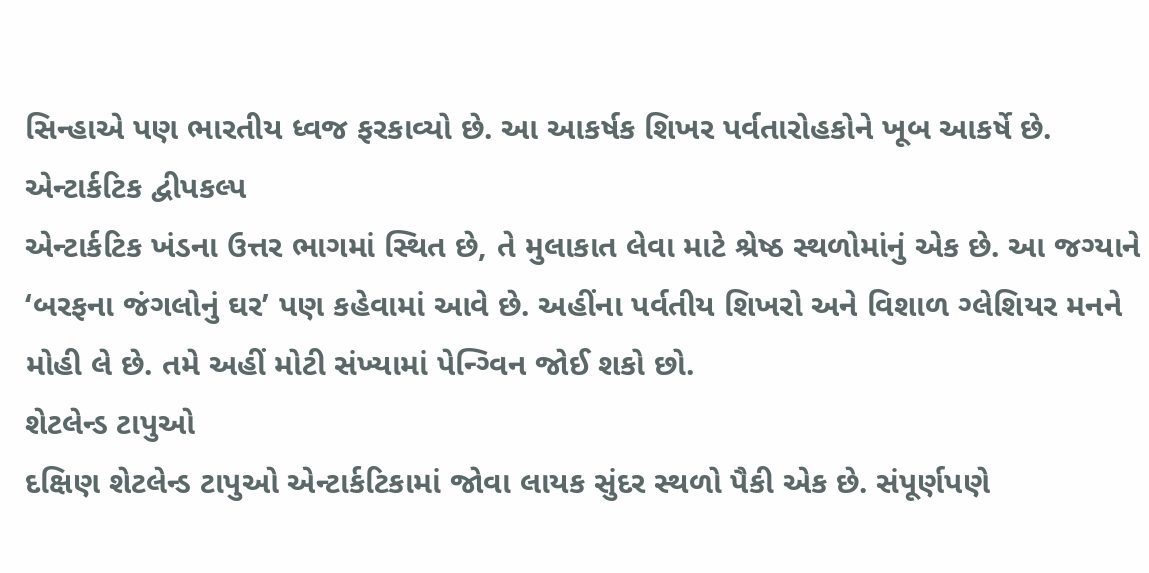સિન્હાએ પણ ભારતીય ધ્વજ ફરકાવ્યો છે. આ આકર્ષક શિખર પર્વતારોહકોને ખૂબ આકર્ષે છે.
એન્ટાર્કટિક દ્વીપકલ્પ
એન્ટાર્કટિક ખંડના ઉત્તર ભાગમાં સ્થિત છે, તે મુલાકાત લેવા માટે શ્રેષ્ઠ સ્થળોમાંનું એક છે. આ જગ્યાને ‘બરફના જંગલોનું ઘર’ પણ કહેવામાં આવે છે. અહીંના પર્વતીય શિખરો અને વિશાળ ગ્લેશિયર મનને મોહી લે છે. તમે અહીં મોટી સંખ્યામાં પેન્ગ્વિન જોઈ શકો છો.
શેટલેન્ડ ટાપુઓ
દક્ષિણ શેટલેન્ડ ટાપુઓ એન્ટાર્કટિકામાં જોવા લાયક સુંદર સ્થળો પૈકી એક છે. સંપૂર્ણપણે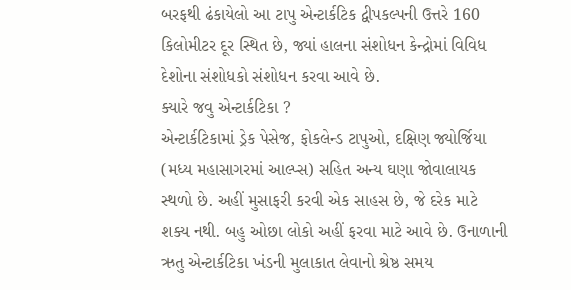બરફથી ઢંકાયેલો આ ટાપુ એન્ટાર્કટિક દ્વીપકલ્પની ઉત્તરે 160 કિલોમીટર દૂર સ્થિત છે, જ્યાં હાલના સંશોધન કેન્દ્રોમાં વિવિધ દેશોના સંશોધકો સંશોધન કરવા આવે છે.
ક્યારે જવુ એન્ટાર્કટિકા ?
એન્ટાર્કટિકામાં ડ્રેક પેસેજ, ફોકલેન્ડ ટાપુઓ, દક્ષિણ જ્યોર્જિયા (મધ્ય મહાસાગરમાં આલ્પ્સ) સહિત અન્ય ઘણા જોવાલાયક સ્થળો છે. અહીં મુસાફરી કરવી એક સાહસ છે, જે દરેક માટે શક્ય નથી. બહુ ઓછા લોકો અહીં ફરવા માટે આવે છે. ઉનાળાની ઋતુ એન્ટાર્કટિકા ખંડની મુલાકાત લેવાનો શ્રેષ્ઠ સમય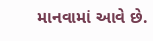માનવામાં આવે છે.